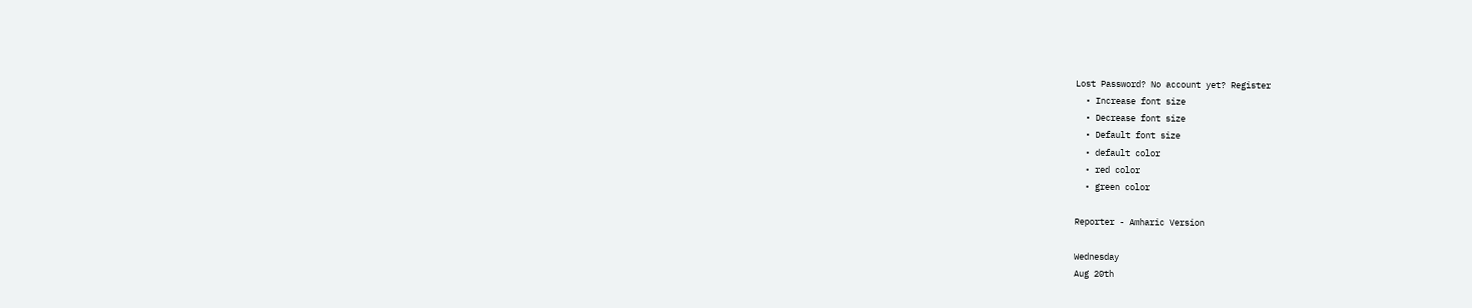Lost Password? No account yet? Register
  • Increase font size
  • Decrease font size
  • Default font size
  • default color
  • red color
  • green color

Reporter - Amharic Version

Wednesday
Aug 20th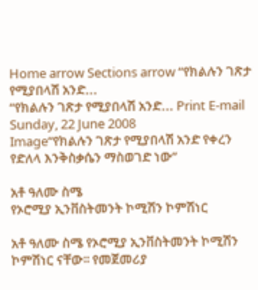Home arrow Sections arrow “የክልሉን ገጽታ የሚያበላሽ አንድ...
“የክልሉን ገጽታ የሚያበላሽ አንድ... Print E-mail
Sunday, 22 June 2008
Image“የክልሉን ገጽታ የሚያበላሽ አንድ የቀረን የድለላ እንቅስቃሴን ማስወገድ ነው”

አቶ ዓለሙ ስሜ
የኦሮሚያ ኢንቨስትመንት ኮሚሽን ኮምሽነር

አቶ ዓለሙ ስሜ የኦሮሚያ ኢንቨስትመንት ኮሚሽን ኮምሽነር ናቸው፡፡ የመጀመሪያ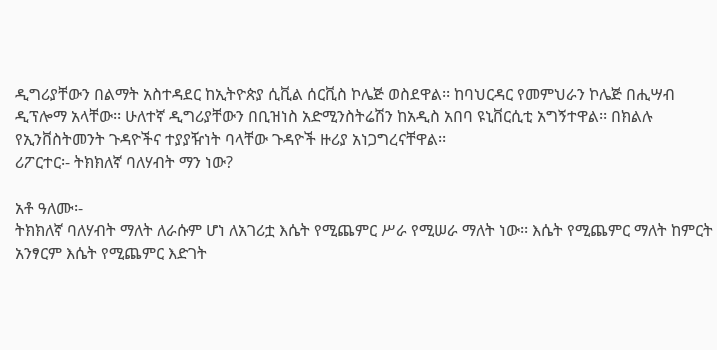ዲግሪያቸውን በልማት አስተዳደር ከኢትዮጵያ ሲቪል ሰርቪስ ኮሌጅ ወስደዋል፡፡ ከባህርዳር የመምህራን ኮሌጅ በሒሣብ ዲፕሎማ አላቸው፡፡ ሁለተኛ ዲግሪያቸውን በቢዝነስ አድሚንስትሬሽን ከአዲስ አበባ ዩኒቨርሲቲ አግኝተዋል፡፡ በክልሉ የኢንቨስትመንት ጉዳዮችና ተያያዥነት ባላቸው ጉዳዮች ዙሪያ አነጋግረናቸዋል፡፡
ሪፖርተር፡- ትክክለኛ ባለሃብት ማን ነው?

አቶ ዓለሙ፡-
ትክክለኛ ባለሃብት ማለት ለራሱም ሆነ ለአገሪቷ እሴት የሚጨምር ሥራ የሚሠራ ማለት ነው፡፡ እሴት የሚጨምር ማለት ከምርት አንፃርም እሴት የሚጨምር እድገት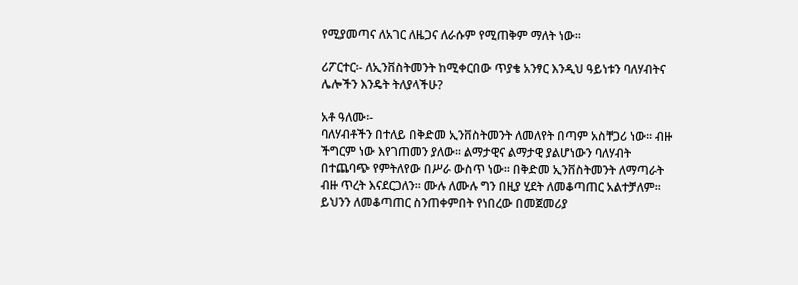የሚያመጣና ለአገር ለዜጋና ለራሱም የሚጠቅም ማለት ነው፡፡

ሪፖርተር፡- ለኢንቨስትመንት ከሚቀርበው ጥያቄ አንፃር እንዲህ ዓይነቱን ባለሃብትና ሌሎችን እንዴት ትለያላችሁ?

አቶ ዓለሙ፡-
ባለሃብቶችን በተለይ በቅድመ ኢንቨስትመንት ለመለየት በጣም አስቸጋሪ ነው፡፡ ብዙ ችግርም ነው እየገጠመን ያለው፡፡ ልማታዊና ልማታዊ ያልሆነውን ባለሃብት በተጨባጭ የምትለየው በሥራ ውስጥ ነው፡፡ በቅድመ ኢንቨስትመንት ለማጣራት ብዙ ጥረት እናደርጋለን፡፡ ሙሉ ለሙሉ ግን በዚያ ሂደት ለመቆጣጠር አልተቻለም፡፡ ይህንን ለመቆጣጠር ስንጠቀምበት የነበረው በመጀመሪያ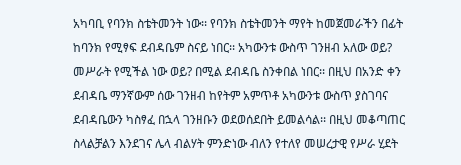አካባቢ የባንክ ስቴትመንት ነው፡፡ የባንክ ስቴትመንት ማየት ከመጀመራችን በፊት ከባንክ የሚፃፍ ደብዳቤም ስናይ ነበር፡፡ አካውንቱ ውስጥ ገንዘብ አለው ወይ? መሥራት የሚችል ነው ወይ? በሚል ደብዳቤ ስንቀበል ነበር፡፡ በዚህ በአንድ ቀን ደብዳቤ ማንኛውም ሰው ገንዘብ ከየትም አምጥቶ አካውንቱ ውስጥ ያስገባና ደብዳቤውን ካስፃፈ በኋላ ገንዘቡን ወደወሰደበት ይመልሳል፡፡ በዚህ መቆጣጠር ስላልቻልን እንደገና ሌላ ብልሃት ምንድነው ብለን የተለየ መሠረታዊ የሥራ ሂደት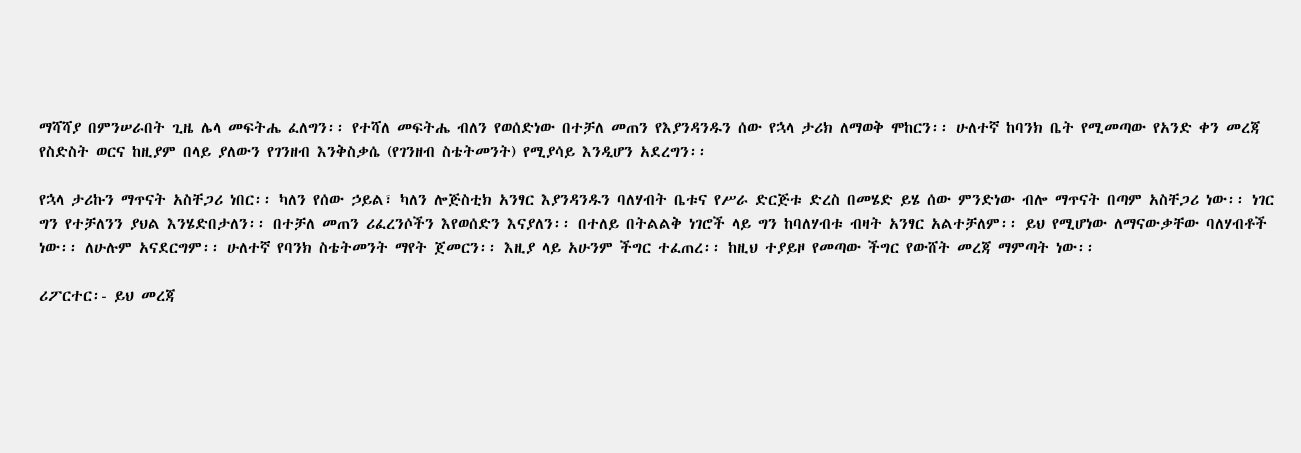ማሻሻያ በምንሠራበት ጊዜ ሌላ መፍትሔ ፈለግን፡፡ የተሻለ መፍትሔ ብለን የወሰድነው በተቻለ መጠን የእያንዳንዱን ሰው የኋላ ታሪክ ለማወቅ ሞከርን፡፡ ሁለተኛ ከባንክ ቤት የሚመጣው የአንድ ቀን መረጃ የስድስት ወርና ከዚያም በላይ ያለውን የገንዘብ እንቅስቃሴ (የገንዘብ ስቴትመንት) የሚያሳይ እንዲሆን አደረግን፡፡

የኋላ ታሪኩን ማጥናት አስቸጋሪ ነበር፡፡ ካለን የሰው ኃይል፣ ካለን ሎጅስቲክ አንፃር እያንዳንዱን ባለሃብት ቤቱና የሥራ ድርጅቱ ድረስ በመሄድ ይሄ ሰው ምንድነው ብሎ ማጥናት በጣም አስቸጋሪ ነው፡፡ ነገር ግን የተቻለንን ያህል እንሄድበታለን፡፡ በተቻለ መጠን ሪፈረንሶችን እየወሰድን እናያለን፡፡ በተለይ በትልልቅ ነገሮች ላይ ግን ከባለሃብቱ ብዛት አንፃር አልተቻለም፡፡ ይህ የሚሆነው ለማናውቃቸው ባለሃብቶች ነው፡፡ ለሁሉም አናደርግም፡፡ ሁለተኛ የባንክ ስቴትመንት ማየት ጀመርን፡፡ እዚያ ላይ አሁንም ችግር ተፈጠረ፡፡ ከዚህ ተያይዞ የመጣው ችግር የውሸት መረጃ ማምጣት ነው፡፡

ሪፖርተር፡- ይህ መረጃ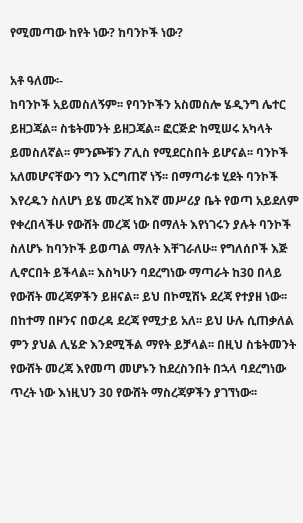የሚመጣው ከየት ነው? ከባንኮች ነው?

አቶ ዓለሙ፡-
ከባንኮች አይመስለኝም፡፡ የባንኮችን አስመስሎ ሄዲንግ ሌተር ይዘጋጃል፡፡ ስቴትመንት ይዘጋጃል፡፡ ፎርጅድ ከሚሠሩ አካላት ይመስለኛል፡፡ ምንጮቹን ፖሊስ የሚደርስበት ይሆናል፡፡ ባንኮች አለመሆናቸውን ግን እርግጠኛ ነኝ፡፡ በማጣራቱ ሂደት ባንኮች እየረዱን ስለሆነ ይሄ መረጃ ከእኛ መሥሪያ ቤት የወጣ አይደለም የቀረበላችሁ የውሸት መረጃ ነው በማለት እየነገሩን ያሉት ባንኮች ስለሆኑ ከባንኮች ይወጣል ማለት እቸገራለሁ፡፡ የግለሰቦች እጅ ሊኖርበት ይችላል፡፡ እስካሁን ባደረግነው ማጣራት ከ30 በላይ የውሸት መረጃዎችን ይዘናል፡፡ ይህ በኮሚሽኑ ደረጃ የተያዘ ነው፡፡ በከተማ በዞንና በወረዳ ደረጃ የሚታይ አለ፡፡ ይህ ሁሉ ሲጠቃለል ምን ያህል ሊሄድ እንደሚችል ማየት ይቻላል፡፡ በዚህ ስቴትመንት የውሸት መረጃ እየመጣ መሆኑን ከደረስንበት በኋላ ባደረግነው ጥረት ነው እነዚህን 30 የውሸት ማስረጃዎችን ያገኘነው፡፡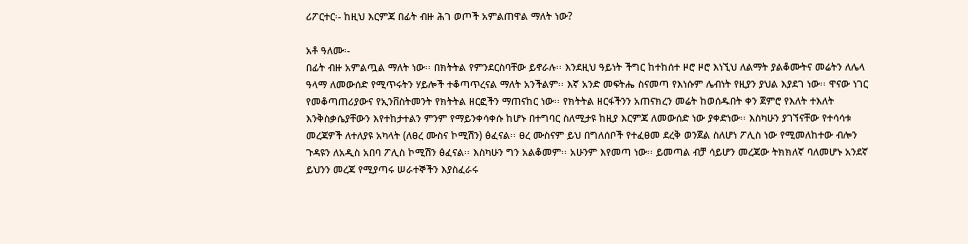ሪፖርተር፡- ከዚህ እርምጃ በፊት ብዙ ሕገ ወጦች አምልጠዋል ማለት ነው?

አቶ ዓለሙ፡-
በፊት ብዙ አምልጧል ማለት ነው፡፡ በክትትል የምንደርስባቸው ይኖራሉ፡፡ እንደዚህ ዓይነት ችግር ከተከሰተ ዞሮ ዞሮ እነኚህ ለልማት ያልቆሙትና መሬትን ለሌላ ዓላማ ለመውሰድ የሚጥሩትን ሃይሎች ተቆጣጥረናል ማለት አንችልም፡፡ እኛ አንድ መፍትሔ ስናመጣ የእነሱም ሌብነት የዚያን ያህል እያደገ ነው፡፡ ዋናው ነገር የመቆጣጠሪያውና የኢንቨስትመንት የክትትል ዘርፎችን ማጠናከር ነው፡፡ የክትትል ዘርፋችንን አጠናክረን መሬት ከወሰዱበት ቀን ጀምሮ የእለት ተእለት እንቅስቃሴያቸውን እየተከታተልን ምንም የማይንቀሳቀሱ ከሆኑ በተግባር ስለሚታዩ ከዚያ እርምጃ ለመውሰድ ነው ያቀድነው፡፡ እስካሁን ያገኘናቸው የተሳሳቱ መረጃዎች ለተለያዩ አካላት (ለፀረ ሙስና ኮሚሽን) ፅፈናል፡፡ ፀረ ሙስናም ይህ በግለሰቦች የተፈፀመ ደረቅ ወንጀል ስለሆነ ፖሊስ ነው የሚመለከተው ብሎን ጉዳዩን ለአዲስ አበባ ፖሊስ ኮሚሽን ፅፈናል፡፡ እስካሁን ግን አልቆመም፡፡ አሁንም እየመጣ ነው፡፡ ይመጣል ብቻ ሳይሆን መረጃው ትክክለኛ ባለመሆኑ አንደኛ ይህንን መረጃ የሚያጣሩ ሠራተኞችን እያስፈራሩ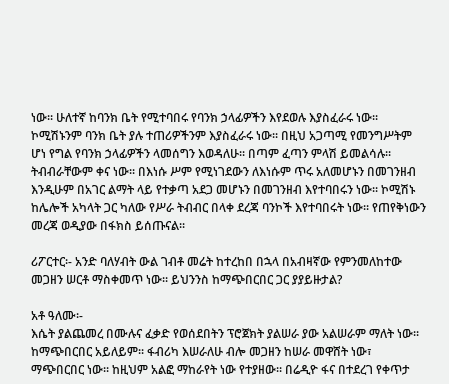ነው፡፡ ሁለተኛ ከባንክ ቤት የሚተባበሩ የባንክ ኃላፊዎችን እየደወሉ እያስፈራሩ ነው፡፡ ኮሚሽኑንም ባንክ ቤት ያሉ ተጠሪዎችንም እያስፈራሩ ነው፡፡ በዚህ አጋጣሚ የመንግሥትም ሆነ የግል የባንክ ኃላፊዎችን ላመሰግን እወዳለሁ፡፡ በጣም ፈጣን ምላሽ ይመልሳሉ፡፡ ትብብራቸውም ቀና ነው፡፡ በእነሱ ሥም የሚነገደውን ለእነሱም ጥሩ አለመሆኑን በመገንዘብ እንዲሁም በአገር ልማት ላይ የተቃጣ አደጋ መሆኑን በመገንዘብ እየተባበሩን ነው፡፡ ኮሚሽኑ ከሌሎች አካላት ጋር ካለው የሥራ ትብብር በላቀ ደረጃ ባንኮች እየተባበሩት ነው፡፡ የጠየቅነውን መረጃ ወዲያው በፋክስ ይሰጡናል፡፡

ሪፖርተር፡- አንድ ባለሃብት ውል ገብቶ መሬት ከተረከበ በኋላ በአብዛኛው የምንመለከተው መጋዘን ሠርቶ ማስቀመጥ ነው፡፡ ይህንንስ ከማጭበርበር ጋር ያያይዙታል?

አቶ ዓለሙ፡-
እሴት ያልጨመረ በሙሉና ፈቃድ የወሰደበትን ፕሮጀክት ያልሠራ ያው አልሠራም ማለት ነው፡፡ ከማጭበርበር አይለይም፡፡ ፋብሪካ እሠራለሁ ብሎ መጋዘን ከሠራ መዋሸት ነው፣ ማጭበርበር ነው፡፡ ከዚህም አልፎ ማከራየት ነው የተያዘው፡፡ በሬዲዮ ፋና በተደረገ የቀጥታ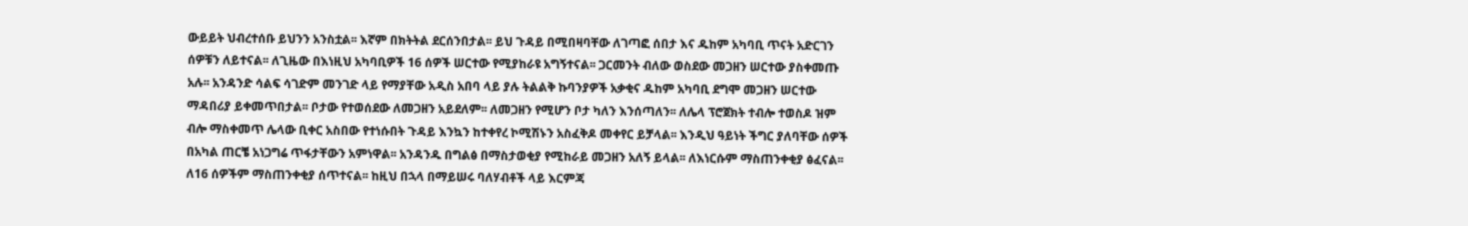ውይይት ህብረተሰቡ ይህንን አንስቷል፡፡ እኛም በክትትል ደርሰንበታል፡፡ ይህ ጉዳይ በሚበዛባቸው ለገጣፎ ሰበታ እና ዱከም አካባቢ ጥናት አድርገን ሰዎቹን ለይተናል፡፡ ለጊዜው በእነዚህ አካባቢዎች 16 ሰዎች ሠርተው የሚያከራዩ አግኝተናል፡፡ ጋርመንት ብለው ወስደው መጋዘን ሠርተው ያስቀመጡ አሉ፡፡ አንዳንድ ሳልፍ ሳገድም መንገድ ላይ የማያቸው አዲስ አበባ ላይ ያሉ ትልልቅ ኩባንያዎች አቃቂና ዱከም አካባቢ ደግሞ መጋዘን ሠርተው ማዳበሪያ ይቀመጥበታል፡፡ ቦታው የተወሰደው ለመጋዘን አይደለም፡፡ ለመጋዘን የሚሆን ቦታ ካለን እንሰጣለን፡፡ ለሌላ ፕሮጀክት ተብሎ ተወስዶ ዝም ብሎ ማስቀመጥ ሌላው ቢቀር አስበው የተነሱበት ጉዳይ እንኳን ከተቀየረ ኮሚሽኑን አስፈቅዶ መቀየር ይቻላል፡፡ እንዲህ ዓይነት ችግር ያለባቸው ሰዎች በአካል ጠርቼ አነጋግሬ ጥፋታቸውን አምነዋል፡፡ አንዳንዱ በግልፅ በማስታወቂያ የሚከራይ መጋዘን አለኝ ይላል፡፡ ለእነርሱም ማስጠንቀቂያ ፅፈናል፡፡ ለ16 ሰዎችም ማስጠንቀቂያ ሰጥተናል፡፡ ከዚህ በኋላ በማይሠሩ ባለሃብቶች ላይ እርምጃ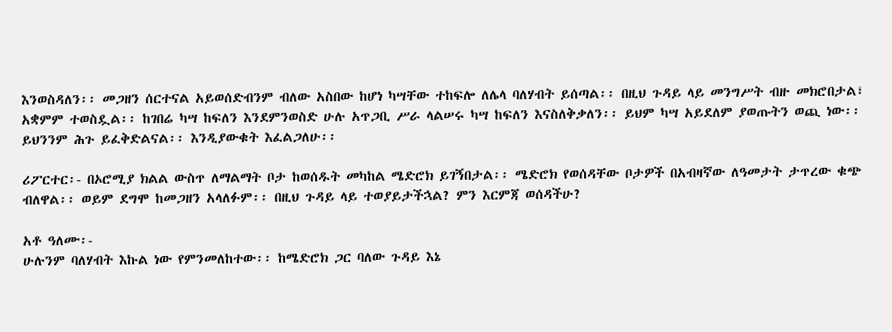እንወስዳለን፡፡ መጋዘን ሰርተናል አይወሰድብንም ብለው አስበው ከሆነ ካሣቸው ተከፍሎ ለሌላ ባለሃብት ይሰጣል፡፡ በዚህ ጉዳይ ላይ መንግሥት ብዙ መክሮበታል፣ አቋምም ተወስዷል፡፡ ከገበሬ ካሣ ከፍለን እንደምንወስድ ሁሉ አጥጋቢ ሥራ ላልሠሩ ካሣ ከፍለን እናስለቅቃለን፡፡ ይህም ካሣ አይደለም ያወጡትን ወጪ ነው፡፡ ይህንንም ሕጉ ይፈቅድልናል፡፡ እንዲያውቁት እፈልጋለሁ፡፡

ሪፖርተር፡- በኦሮሚያ ክልል ውስጥ ለማልማት ቦታ ከወሰዱት መካከል ሜድሮክ ይገኝበታል፡፡ ሜድሮክ የወሰዳቸው ቦታዎች በአብዛኛው ለዓመታት ታጥረው ቁጭ ብለዋል፡፡ ወይም ደግሞ ከመጋዘን አላለፉም፡፡ በዚህ ጉዳይ ላይ ተወያይታችኋል? ምን እርምጃ ወሰዳችሁ?

አቶ ዓለሙ፡-
ሁሉንም ባለሃብት እኩል ነው የምንመለከተው፡፡ ከሜድሮክ ጋር ባለው ጉዳይ እኔ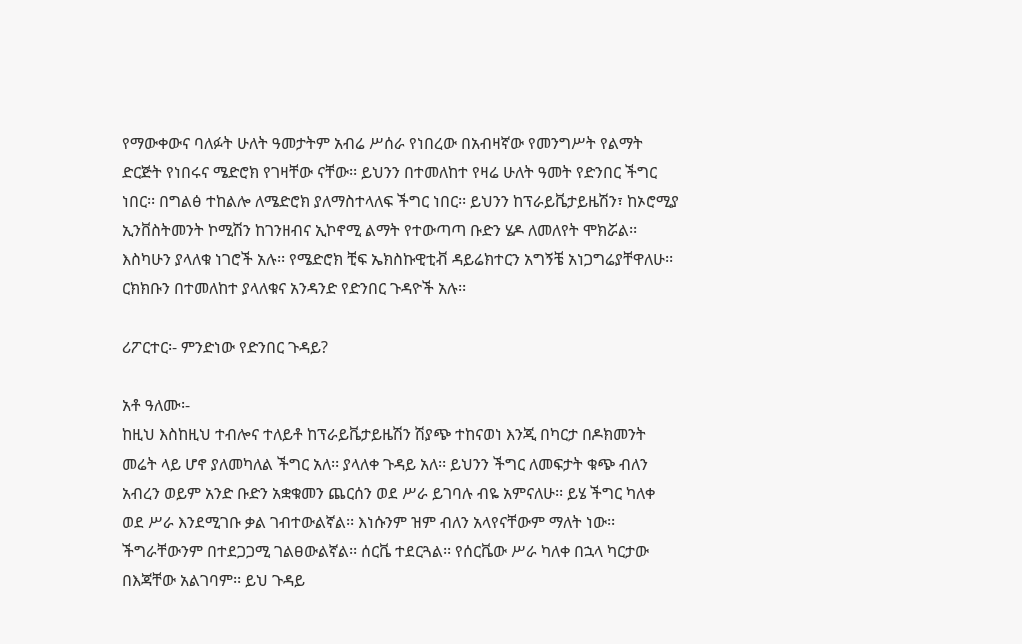የማውቀውና ባለፉት ሁለት ዓመታትም አብሬ ሥሰራ የነበረው በአብዛኛው የመንግሥት የልማት ድርጅት የነበሩና ሜድሮክ የገዛቸው ናቸው፡፡ ይህንን በተመለከተ የዛሬ ሁለት ዓመት የድንበር ችግር ነበር፡፡ በግልፅ ተከልሎ ለሜድሮክ ያለማስተላለፍ ችግር ነበር፡፡ ይህንን ከፕራይቬታይዜሽን፣ ከኦሮሚያ ኢንቨስትመንት ኮሚሽን ከገንዘብና ኢኮኖሚ ልማት የተውጣጣ ቡድን ሄዶ ለመለየት ሞክሯል፡፡ እስካሁን ያላለቁ ነገሮች አሉ፡፡ የሜድሮክ ቺፍ ኤክስኩዊቲቭ ዳይሬክተርን አግኝቼ አነጋግሬያቸዋለሁ፡፡ ርክክቡን በተመለከተ ያላለቁና አንዳንድ የድንበር ጉዳዮች አሉ፡፡

ሪፖርተር፡- ምንድነው የድንበር ጉዳይ?

አቶ ዓለሙ፡-
ከዚህ እስከዚህ ተብሎና ተለይቶ ከፕራይቬታይዜሽን ሽያጭ ተከናወነ እንጂ በካርታ በዶክመንት መሬት ላይ ሆኖ ያለመካለል ችግር አለ፡፡ ያላለቀ ጉዳይ አለ፡፡ ይህንን ችግር ለመፍታት ቁጭ ብለን አብረን ወይም አንድ ቡድን አቋቁመን ጨርሰን ወደ ሥራ ይገባሉ ብዬ አምናለሁ፡፡ ይሄ ችግር ካለቀ ወደ ሥራ እንደሚገቡ ቃል ገብተውልኛል፡፡ እነሱንም ዝም ብለን አላየናቸውም ማለት ነው፡፡ ችግራቸውንም በተደጋጋሚ ገልፀውልኛል፡፡ ሰርቬ ተደርጓል፡፡ የሰርቬው ሥራ ካለቀ በኋላ ካርታው በእጃቸው አልገባም፡፡ ይህ ጉዳይ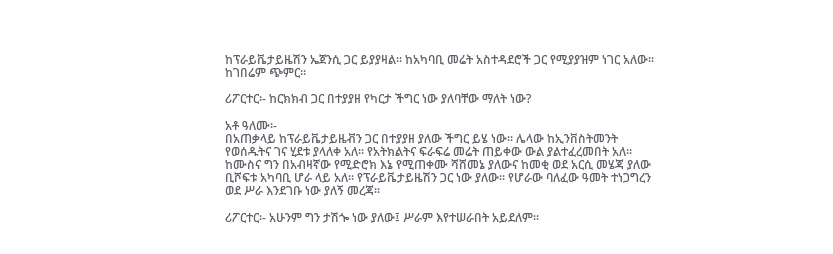ከፕራይቬታይዜሽን ኤጀንሲ ጋር ይያያዛል፡፡ ከአካባቢ መሬት አስተዳደሮች ጋር የሚያያዝም ነገር አለው፡፡  ከገበሬም ጭምር፡፡

ሪፖርተር፡- ከርክክብ ጋር በተያያዘ የካርታ ችግር ነው ያለባቸው ማለት ነው?

አቶ ዓለሙ፡-
በአጠቃላይ ከፕራይቬታይዜቭን ጋር በተያያዘ ያለው ችግር ይሄ ነው፡፡ ሌላው ከኢንቨስትመንት የወሰዱትና ገና ሂደቱ ያላለቀ አለ፡፡ የአትክልትና ፍራፍሬ መሬት ጠይቀው ውል ያልተፈረመበት አለ፡፡ ከሙስና ግን በአብዛኛው የሚድሮክ እኔ የሚጠቀሙ ሻሸመኔ ያለውና ከመቂ ወደ አርሲ መሄጃ ያለው ቢሾፍቱ አካባቢ ሆራ ላይ አለ፡፡ የፕራይቬታይዜሽን ጋር ነው ያለው፡፡ የሆራው ባለፈው ዓመት ተነጋግረን ወደ ሥራ እንደገቡ ነው ያለኝ መረጃ፡፡

ሪፖርተር፡- አሁንም ግን ታሽጐ ነው ያለው፤ ሥራም እየተሠራበት አይደለም፡፡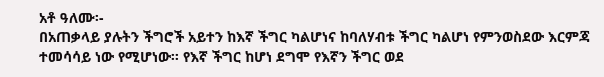አቶ ዓለሙ፡-
በአጠቃላይ ያሉትን ችግሮች አይተን ከእኛ ችግር ካልሆነና ከባለሃብቱ ችግር ካልሆነ የምንወስደው እርምጃ ተመሳሳይ ነው የሚሆነው፡፡ የእኛ ችግር ከሆነ ደግሞ የእኛን ችግር ወደ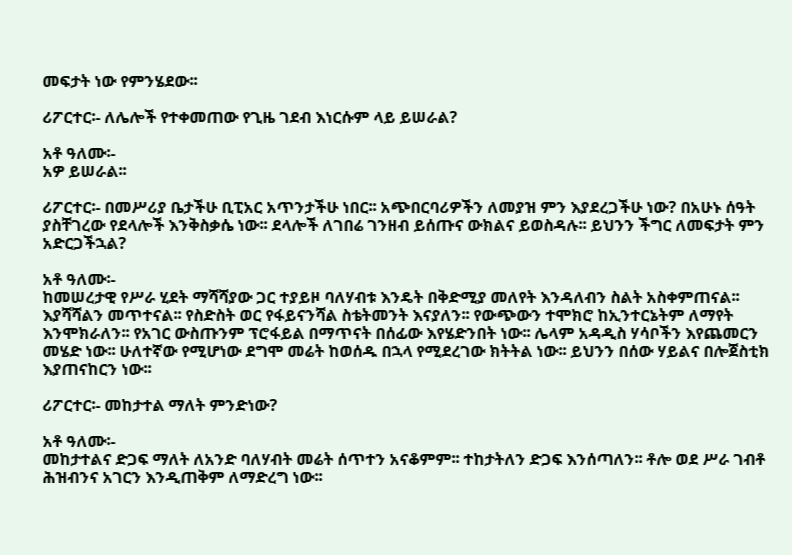መፍታት ነው የምንሄደው፡፡

ሪፖርተር፡- ለሌሎች የተቀመጠው የጊዜ ገደብ እነርሱም ላይ ይሠራል?

አቶ ዓለሙ፡-
አዎ ይሠራል፡፡

ሪፖርተር፡- በመሥሪያ ቤታችሁ ቢፒአር አጥንታችሁ ነበር፡፡ አጭበርባሪዎችን ለመያዝ ምን እያደረጋችሁ ነው? በአሁኑ ሰዓት ያስቸገረው የደላሎች እንቅስቃሴ ነው፡፡ ደላሎች ለገበሬ ገንዘብ ይሰጡና ውክልና ይወስዳሉ፡፡ ይህንን ችግር ለመፍታት ምን አድርጋችኋል?

አቶ ዓለሙ፡-
ከመሠረታዊ የሥራ ሂደት ማሻሻያው ጋር ተያይዞ ባለሃብቱ እንዴት በቅድሚያ መለየት እንዳለብን ስልት አስቀምጠናል፡፡ እያሻሻልን መጥተናል፡፡ የስድስት ወር የፋይናንሻል ስቴትመንት እናያለን፡፡ የውጭውን ተሞክሮ ከኢንተርኔትም ለማየት እንሞክራለን፡፡ የአገር ውስጡንም ፕሮፋይል በማጥናት በሰፊው እየሄድንበት ነው፡፡ ሌላም አዳዲስ ሃሳቦችን እየጨመርን መሄድ ነው፡፡ ሁለተኛው የሚሆነው ደግሞ መሬት ከወሰዱ በኋላ የሚደረገው ክትትል ነው፡፡ ይህንን በሰው ሃይልና በሎጀስቲክ እያጠናከርን ነው፡፡

ሪፖርተር፡- መከታተል ማለት ምንድነው?

አቶ ዓለሙ፡-
መከታተልና ድጋፍ ማለት ለአንድ ባለሃብት መሬት ሰጥተን አናቆምም፡፡ ተከታትለን ድጋፍ እንሰጣለን፡፡ ቶሎ ወደ ሥራ ገብቶ ሕዝብንና አገርን እንዲጠቅም ለማድረግ ነው፡፡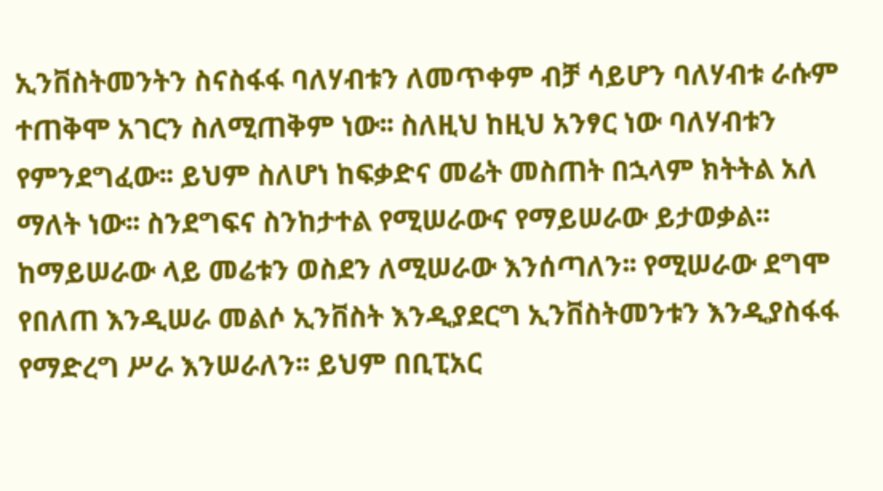ኢንቨስትመንትን ስናስፋፋ ባለሃብቱን ለመጥቀም ብቻ ሳይሆን ባለሃብቱ ራሱም ተጠቅሞ አገርን ስለሚጠቅም ነው፡፡ ስለዚህ ከዚህ አንፃር ነው ባለሃብቱን የምንደግፈው፡፡ ይህም ስለሆነ ከፍቃድና መሬት መስጠት በኋላም ክትትል አለ ማለት ነው፡፡ ስንደግፍና ስንከታተል የሚሠራውና የማይሠራው ይታወቃል፡፡ ከማይሠራው ላይ መሬቱን ወስደን ለሚሠራው እንሰጣለን፡፡ የሚሠራው ደግሞ የበለጠ እንዲሠራ መልሶ ኢንቨስት እንዲያደርግ ኢንቨስትመንቱን እንዲያስፋፋ የማድረግ ሥራ እንሠራለን፡፡ ይህም በቢፒአር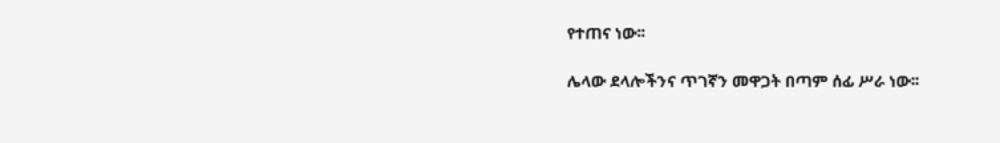የተጠና ነው፡፡

ሌላው ደላሎችንና ጥገኛን መዋጋት በጣም ሰፊ ሥራ ነው፡፡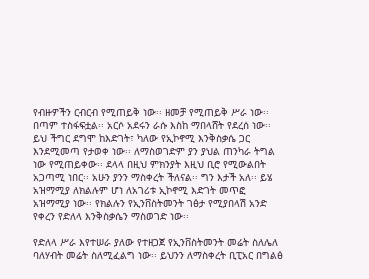የብዙዎችን ርብርብ የሚጠይቅ ነው፡፡ ዘመቻ የሚጠይቅ ሥራ ነው፡፡ በጣም ተስፋፍቷል፡፡ አርሶ አደሩን ራሱ እስከ ማበላሸት የደረሰ ነው፡፡ ይህ ችግር ደግሞ ከእድገት፣ ካለው የኢኮኖሚ እንቅስቃሴ ጋር እንደሚመጣ የታወቀ ነው፡፡ ለማስወገድም ያን ያህል ጠንካራ ትግል ነው የሚጠይቀው፡፡ ደላላ በዚህ ምክንያት እዚህ ቢሮ የሚውልበት አጋጣሚ ነበር፡፡ አሁን ያንን ማስቀረት ችለናል፡፡ ግን እታች አለ፡፡ ይሄ አዝማሚያ ለክልሉም ሆነ ለአገሪቱ ኢኮኖሚ እድገት መጥፎ አዝማሚያ ነው፡፡ የክልሉን የኢንቨስትመንት ገፅታ የሚያበላሽ አንድ የቀረን የድለላ እንቅስቃሴን ማስወገድ ነው፡፡

የድለላ ሥራ እየተሠራ ያለው የተዘጋጀ የኢንቨስትመንት መሬት ስለሌለ ባለሃብት መሬት ስለሚፈልግ ነው፡፡ ይህንን ለማስቀረት ቢፒአር በግልፅ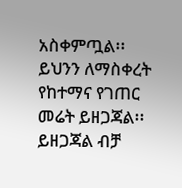አስቀምጧል፡፡ ይህንን ለማስቀረት የከተማና የገጠር መሬት ይዘጋጃል፡፡ ይዘጋጃል ብቻ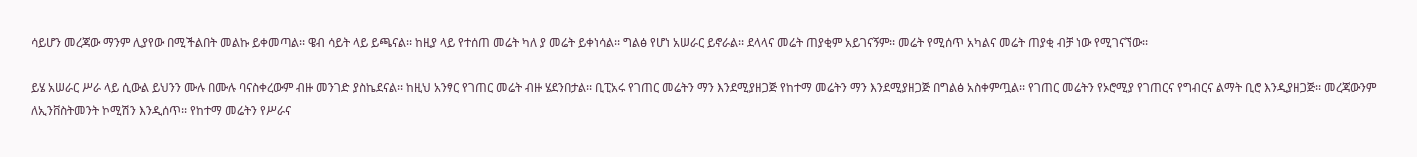ሳይሆን መረጃው ማንም ሊያየው በሚችልበት መልኩ ይቀመጣል፡፡ ዌብ ሳይት ላይ ይጫናል፡፡ ከዚያ ላይ የተሰጠ መሬት ካለ ያ መሬት ይቀነሳል፡፡ ግልፅ የሆነ አሠራር ይኖራል፡፡ ደላላና መሬት ጠያቂም አይገናኝም፡፡ መሬት የሚሰጥ አካልና መሬት ጠያቂ ብቻ ነው የሚገናኘው፡፡

ይሄ አሠራር ሥራ ላይ ሲውል ይህንን ሙሉ በሙሉ ባናስቀረውም ብዙ መንገድ ያስኬደናል፡፡ ከዚህ አንፃር የገጠር መሬት ብዙ ሄደንበታል፡፡ ቢፒአሩ የገጠር መሬትን ማን እንደሚያዘጋጅ የከተማ መሬትን ማን እንደሚያዘጋጅ በግልፅ አስቀምጧል፡፡ የገጠር መሬትን የኦሮሚያ የገጠርና የግብርና ልማት ቢሮ እንዲያዘጋጅ፡፡ መረጃውንም ለኢንቨስትመንት ኮሚሽን እንዲሰጥ፡፡ የከተማ መሬትን የሥራና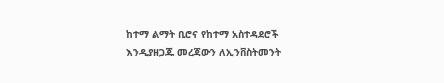ከተማ ልማት ቢሮና የከተማ አስተዳደሮች እንዲያዘጋጁ መረጃውን ለኢንቨስትመንት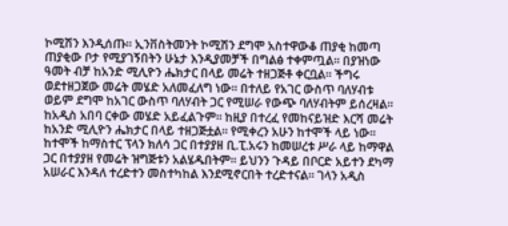ኮሚሽን እንዲሰጡ፡፡ ኢንቨስትመንት ኮሚሽን ደግሞ አስተዋውቆ ጠያቂ ከመጣ ጠያቂው ቦታ የሚያገኝበትን ሁኔታ እንዲያመቻች በግልፅ ተቀምጧል፡፡ በያዝነው ዓመት ብቻ ከአንድ ሚሊዮን ሔክታር በላይ መሬት ተዘጋጅቶ ቀርቧል፡፡ ችግሩ ወደተዘጋጀው መሬት መሄድ አለመፈለግ ነው፡፡ በተለይ የአገር ውስጥ ባለሃብቱ ወይም ደግሞ ከአገር ውስጥ ባለሃብት ጋር የሚሠራ የውጭ ባለሃብትም ይሰረዛል፡፡ ከአዲስ አበባ ርቀው መሄድ አይፈልጉም፡፡ ከዚያ በተረፈ የመከናይዝድ እርሻ መሬት ከአንድ ሚሊዮን ሔክታር በላይ ተዘጋጅቷል፡፡ የሚቀረን አሁን ከተሞች ላይ ነው፡፡ ከተሞች ከማስተር ፕላን ክለሳ ጋር በተያያዘ ቢ.ፒ.አሩን ከመሠረቱ ሥራ ላይ ከማዋል ጋር በተያያዘ የመሬት ዝግጅቱን አልሄዱበትም፡፡ ይህንን ጉዳይ በቦርድ አይተን ደካማ አሠራር እንዳለ ተረድተን መስተካከል እንደሚኖርበት ተረድተናል፡፡ ገላን አዲስ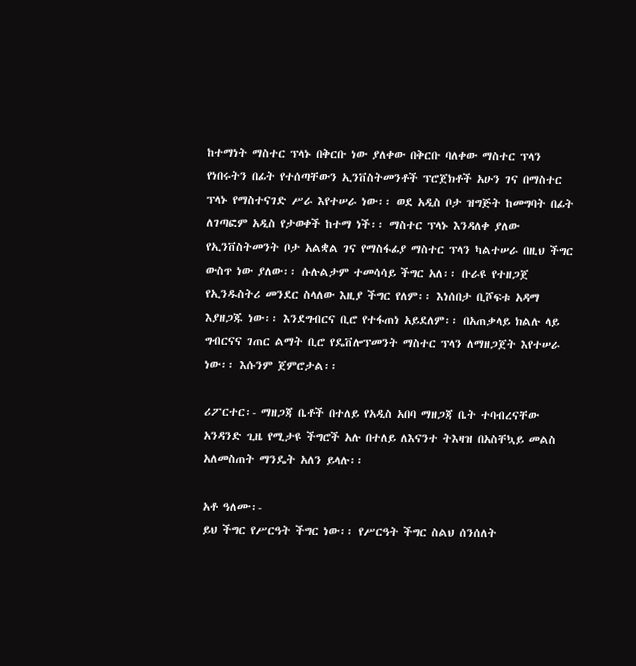ከተማነት ማስተር ፕላኑ በቅርቡ ነው ያለቀው በቅርቡ ባለቀው ማስተር ፕላን የነበሩትን በፊት የተሰጣቸውን ኢንቨስትመንቶች ፕሮጀክቶች አሁን ገና በማስተር ፕላኑ የማስተናገድ ሥራ እየተሠራ ነው፡፡ ወደ አዲስ ቦታ ዝግጅት ከመግባት በፊት ለገጣፎም አዲስ የታወቀች ከተማ ነች፡፡ ማስተር ፕላኑ እንዳለቀ ያለው የኢንቨስትመንት ቦታ አልቋል ገና የማስፋፊያ ማስተር ፕላን ካልተሠራ በዚህ ችግር ውስጥ ነው ያለው፡፡ ሱሉልታም ተመሳሳይ ችግር አለ፡፡ ቡራዩ የተዘጋጀ የኢንዱስትሪ መንደር ስላለው እዚያ ችግር የለም፡፡ እነሰበታ ቢሾፍቱ አዳማ እያዘጋጁ ነው፡፡ እንደግብርና ቢሮ የተፋጠነ አይደለም፡፡ በአጠቃላይ ክልሉ ላይ ግብርናና ገጠር ልማት ቢሮ የዴቨሎፕመንት ማስተር ፕላን ለማዘጋጀት እየተሠራ ነው፡፡ እሱንም ጀምሮታል፡፡

ሪፖርተር፡- ማዘጋጃ ቤቶች በተለይ የአዲስ አበባ ማዘጋጃ ቤት ተባብረናቸው አንዳንድ ጊዜ የሚታዩ ችግሮች አሉ በተለይ ለእናንተ ትእዛዝ በአስቸኳይ መልስ አለመስጠት ማንዴት አለን ይላሉ፡፡

አቶ ዓለሙ፡-
ይህ ችግር የሥርዓት ችግር ነው፡፡ የሥርዓት ችግር ስልህ ሰንሰለት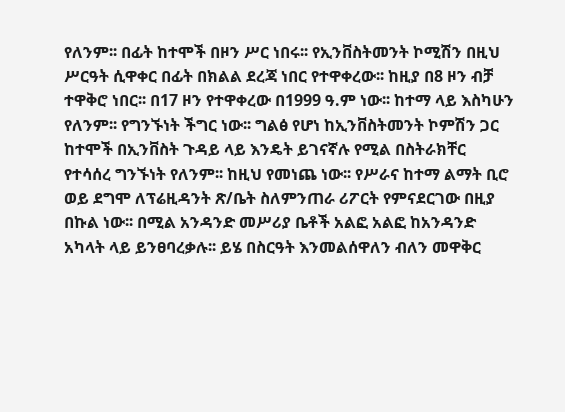የለንም፡፡ በፊት ከተሞች በዞን ሥር ነበሩ፡፡ የኢንቨስትመንት ኮሚሽን በዚህ ሥርዓት ሲዋቀር በፊት በክልል ደረጃ ነበር የተዋቀረው፡፡ ከዚያ በ8 ዞን ብቻ ተዋቅሮ ነበር፡፡ በ17 ዞን የተዋቀረው በ1999 ዓ.ም ነው፡፡ ከተማ ላይ እስካሁን የለንም፡፡ የግንኙነት ችግር ነው፡፡ ግልፅ የሆነ ከኢንቨስትመንት ኮምሽን ጋር ከተሞች በኢንቨስት ጉዳይ ላይ እንዴት ይገናኛሉ የሚል በስትራክቸር የተሳሰረ ግንኙነት የለንም፡፡ ከዚህ የመነጨ ነው፡፡ የሥራና ከተማ ልማት ቢሮ ወይ ደግሞ ለፕሬዚዳንት ጽ/ቤት ስለምንጠራ ሪፖርት የምናደርገው በዚያ በኩል ነው፡፡ በሚል አንዳንድ መሥሪያ ቤቶች አልፎ አልፎ ከአንዳንድ አካላት ላይ ይንፀባረቃሉ፡፡ ይሄ በስርዓት እንመልሰዋለን ብለን መዋቅር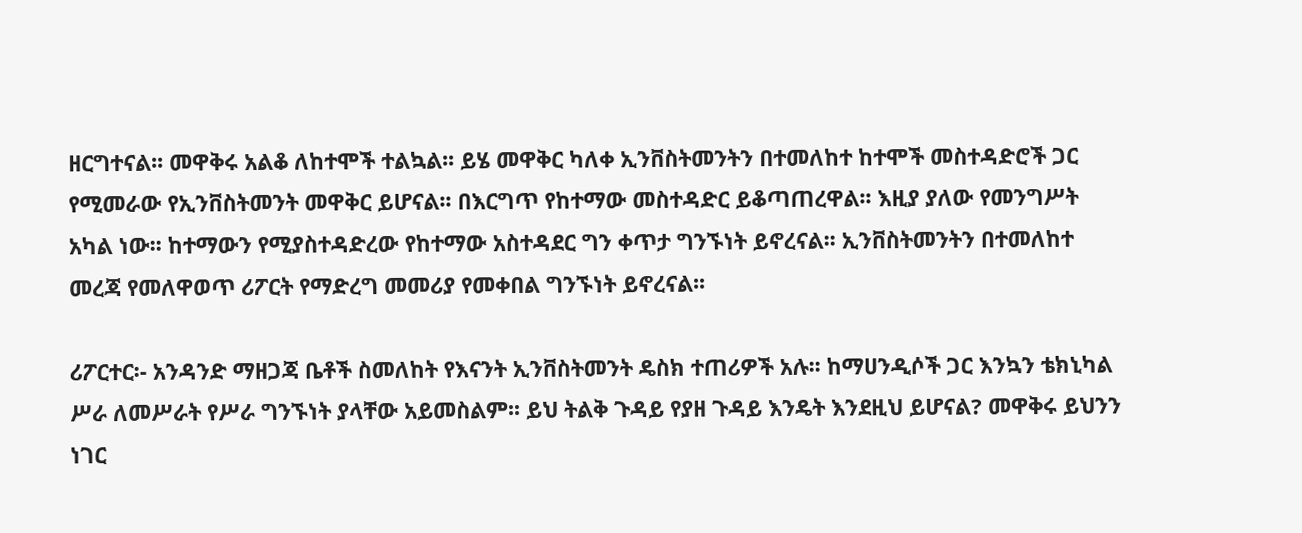ዘርግተናል፡፡ መዋቅሩ አልቆ ለከተሞች ተልኳል፡፡ ይሄ መዋቅር ካለቀ ኢንቨስትመንትን በተመለከተ ከተሞች መስተዳድሮች ጋር የሚመራው የኢንቨስትመንት መዋቅር ይሆናል፡፡ በእርግጥ የከተማው መስተዳድር ይቆጣጠረዋል፡፡ እዚያ ያለው የመንግሥት አካል ነው፡፡ ከተማውን የሚያስተዳድረው የከተማው አስተዳደር ግን ቀጥታ ግንኙነት ይኖረናል፡፡ ኢንቨስትመንትን በተመለከተ መረጃ የመለዋወጥ ሪፖርት የማድረግ መመሪያ የመቀበል ግንኙነት ይኖረናል፡፡

ሪፖርተር፡- አንዳንድ ማዘጋጃ ቤቶች ስመለከት የእናንት ኢንቨስትመንት ዴስክ ተጠሪዎች አሉ፡፡ ከማሀንዲሶች ጋር እንኳን ቴክኒካል ሥራ ለመሥራት የሥራ ግንኙነት ያላቸው አይመስልም፡፡ ይህ ትልቅ ጉዳይ የያዘ ጉዳይ እንዴት እንደዚህ ይሆናል? መዋቅሩ ይህንን ነገር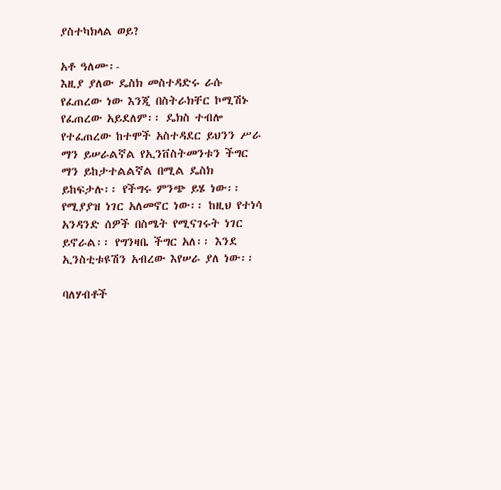ያስተካክላል ወይ?

አቶ ዓለሙ፡-
እዚያ ያለው ዴስክ መስተዳድሩ ራሱ የፈጠረው ነው እንጂ በስትራክቸር ኮሚሽኑ የፈጠረው አይደለም፡፡ ዴክስ ተብሎ የተፈጠረው ከተሞች አስተዳደር ይህንን ሥራ ማን ይሠራልኛል የኢንቨስትመንቱን ችግር ማን ይከታተልልኛል በሚል ዴስክ ይከፍታሉ፡፡ የችግሩ ምንጭ ይሄ ነው፡፡ የሚያያዝ ነገር አለመኖር ነው፡፡ ከዚህ የተነሳ አንዳንድ ሰዎች በስሜት የሚናገሩት ነገር ይኖራል፡፡ የግንዛቤ ችግር አለ፡፡ እንደ ኢንስቲቱዩሽን አብረው እየሠራ ያለ ነው፡፡

ባለሃብቶች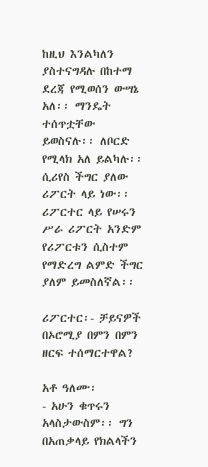ከዚህ እንልካለን ያስተናግዳሉ በከተማ ደረጃ የሚወሰን ውሣኔ አለ፡፡ ማንዴት ተሰጥቷቸው ይወስናሉ፡፡ ለቦርድ የሚላክ አለ ይልካሉ፡፡ ሲሪየስ ችግር ያለው ሪፖርት ላይ ነው፡፡ ሪፖርተር ላይ የሠሩን ሥራ ሪፖርት አንድም የሪፖርቱን ሲስተም የማድረግ ልምድ ችግር ያለም ይመስለኛል፡፡

ሪፖርተር፡- ቻይናዎች በኦሮሚያ በምን በምን ዘርፍ ተሰማርተዋል?

አቶ ዓለሙ፡
- አሁን ቁጥሩን አላስታውስም፡፡ ግን በአጠቃላይ የክልላችን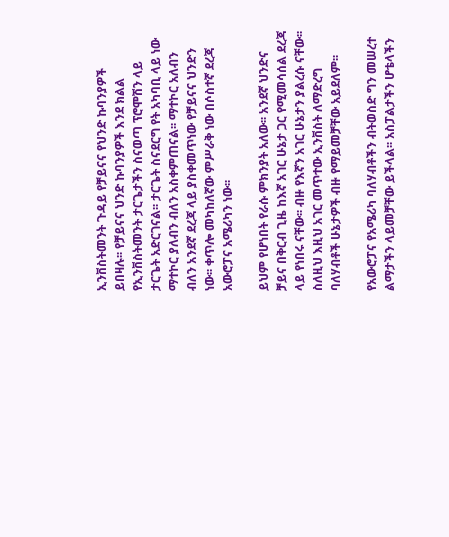ኢንቨስትመንት ጉዳይ የቻይናና የህንድ ኩባንያዎች ይበዛሉ፡፡ የቻይናና ህንድ ኩባንያዎች እንደ ክልል የኢንቨስትመንት ታርጌታችን ስናወጣ ፕሮሞሽን ላይ ታርጌት አድርገናል፡፡ ታርጌት ስናደርግ የት አካባቢ ላይ ነው ማተኮር ያለብን ብለን አስቀምጠናል፡፡ ማተኮር አለብን ብለን አንደኛ ደረጃ ላይ ያስቀመጥነው የቻይናና ህንድን ነው፡፡ ቀጥሎ መካከለኛው ምሥራቅ ነው በሶስተኛ ደረጃ አውሮፓና አሜሪካን ነው፡፡

ይህም የሆነበት የራሱ ምክንያት አለው፡፡ አንደኛ ህንድና ቻይና በቅርብ ጊዜ ከእኛ አገር ሁኔታ ጋር የሚመሳሰል ደረጃ ላይ የነበሩ ናቸው፡፡ ብዙ የእኛን አገር ሁኔታን ያልረሱ ናቸው፡፡ ስለዚህ እዚህ አገር መጥተው ኢንቨስት ለማድረግ ባለሃብቶች ሁኔታዎች ብዙ የማይመቻቸው አይደለም፡፡

የአውሮፓና የአሜሪካ ባለሃብቶችን ብትወስድ ግን መሠረተ ልማታችን ላይመቻቸው ይችላል፡፡ አስፓልታችን ሆቴላችን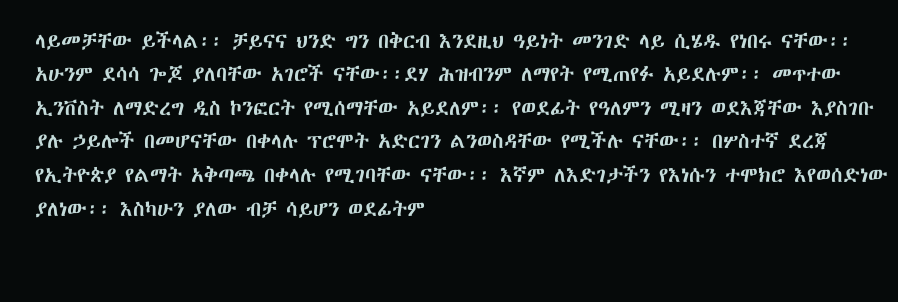ላይመቻቸው ይችላል፡፡ ቻይናና ህንድ ግን በቅርብ እንደዚህ ዓይነት መንገድ ላይ ሲሄዱ የነበሩ ናቸው፡፡  አሁንም ደሳሳ ጐጆ ያለባቸው አገሮች ናቸው፡፡ደሃ ሕዝብንም ለማየት የሚጠየፉ አይደሉም፡፡ መጥተው ኢንቨስት ለማድረግ ዲስ ኮንፎርት የሚሰማቸው አይደለም፡፡ የወደፊት የዓለምን ሚዛን ወደእጃቸው እያስገቡ ያሉ ኃይሎች በመሆናቸው በቀላሉ ፕሮሞት አድርገን ልንወስዳቸው የሚችሉ ናቸው፡፡ በሦስተኛ ደረጃ የኢትዮጵያ የልማት አቅጣጫ በቀላሉ የሚገባቸው ናቸው፡፡ እኛም ለእድገታችን የእነሱን ተሞክሮ እየወሰድነው ያለነው፡፡ እስካሁን ያለው ብቻ ሳይሆን ወደፊትም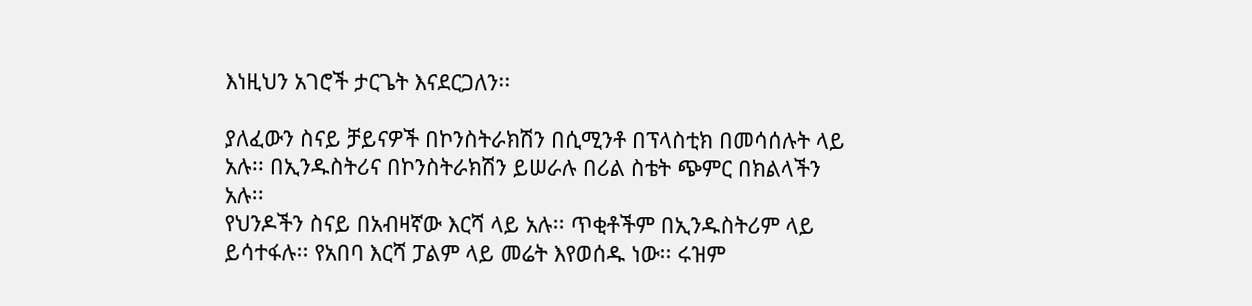እነዚህን አገሮች ታርጌት እናደርጋለን፡፡

ያለፈውን ስናይ ቻይናዎች በኮንስትራክሽን በሲሚንቶ በፕላስቲክ በመሳሰሉት ላይ አሉ፡፡ በኢንዱስትሪና በኮንስትራክሽን ይሠራሉ በሪል ስቴት ጭምር በክልላችን አሉ፡፡
የህንዶችን ስናይ በአብዛኛው እርሻ ላይ አሉ፡፡ ጥቂቶችም በኢንዱስትሪም ላይ ይሳተፋሉ፡፡ የአበባ እርሻ ፓልም ላይ መሬት እየወሰዱ ነው፡፡ ሩዝም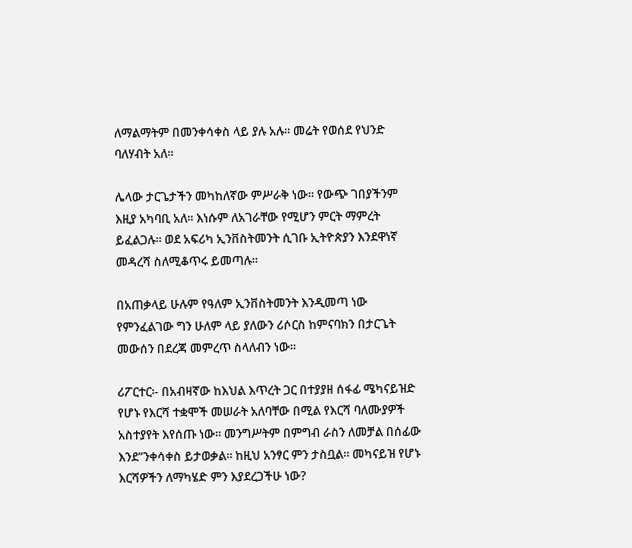ለማልማትም በመንቀሳቀስ ላይ ያሉ አሉ፡፡ መሬት የወሰደ የህንድ ባለሃብት አለ፡፡

ሌላው ታርጌታችን መካከለኛው ምሥራቅ ነው፡፡ የውጭ ገበያችንም እዚያ አካባቢ አለ፡፡ እነሱም ለአገራቸው የሚሆን ምርት ማምረት ይፈልጋሉ፡፡ ወደ አፍሪካ ኢንቨስትመንት ሲገቡ ኢትዮጵያን እንደዋነኛ መዳረሻ ስለሚቆጥሩ ይመጣሉ፡፡

በአጠቃላይ ሁሉም የዓለም ኢንቨስትመንት እንዲመጣ ነው የምንፈልገው ግን ሁለም ላይ ያለውን ሪሶርስ ከምናባክን በታርጌት መውሰን በደረጃ መምረጥ ስላለብን ነው፡፡

ሪፖርተር፡- በአብዛኛው ከእህል እጥረት ጋር በተያያዘ ሰፋፊ ሜካናይዝድ የሆኑ የእርሻ ተቋሞች መሠራት አለባቸው በሚል የእርሻ ባለሙያዎች አስተያየት እየሰጡ ነው፡፡ መንግሥትም በምግብ ራስን ለመቻል በሰፊው እንደ”ንቀሳቀስ ይታወቃል፡፡ ከዚህ አንፃር ምን ታስቧል፡፡ መካናይዝ የሆኑ እርሻዎችን ለማካሄድ ምን እያደረጋችሁ ነው?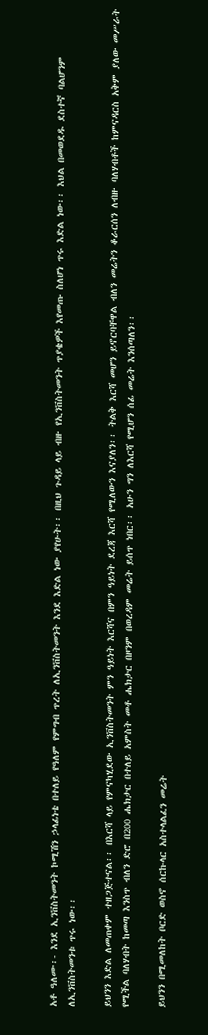አቶ ዓለሙ፡- እንደ ኢንቨስትመንት ኮሚሽን ኃላፊነቴ በተለይ የዓለም የምግብ ጥረት ለኢንቨስትመንት እንደ እድል ነው ያየሁት፡፡ በዚህ ጉዳይ ላይ ብዙ የኢንቨስትመንት ጥያቄዎች እየመጡ ስለሆነ ጥሩ እድል ነው፡፡ እህል በመወደዱ ደስተኛ ባልሆንም ለኢንቨስትመንቱ ጥሩ ነው፡፡

ይህንን እድል ለመጠቀም ተዘጋጅተናል፡፡ በእርሻ ላይ የምናካሂደው ኢንቨስትመንት ምን ዓይነት እርሻና በምን ዓይነት ደረጃ እርሻ የሚለውን እናያለን፡፡ ትልቅ እርሻ መሆን ይኖርባቸዋል ብለን መሬትን ቆራርሰን ለብዙ ባለሃብቶች ከምናዳርስ አቅም ያለው መሥራት የሚችል ባለሃብት ከመጣ እንስጥ ብለን ድሮ በ200 ሔክታር በተለይ አምስት መቶ ሔክታር በዞንም በወረዳም መሬት ይሰጥ ነበር፡፡ አሁን ግን ለእርሻ የሚሆን ሰፊ መሬት እንሰጣለን፡፡

ይህንን በሚመለከት ቦርድ ወስኖ ሰርኩላር አስተላልፈን መሬት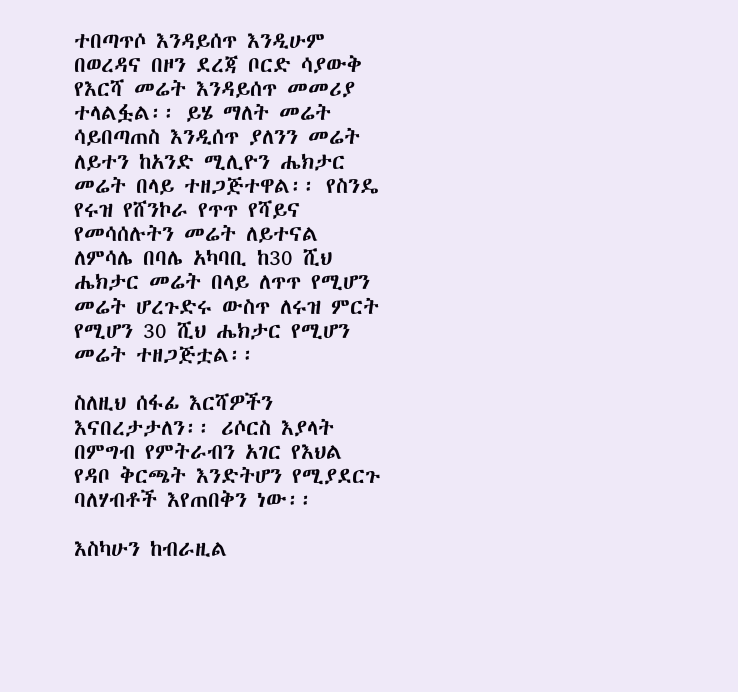ተበጣጥሶ እንዳይሰጥ እንዲሁም በወረዳና በዞን ደረጃ ቦርድ ሳያውቅ የእርሻ መሬት እንዳይሰጥ መመሪያ ተላልፏል፡፡ ይሄ ማለት መሬት ሳይበጣጠስ እንዲሰጥ ያለንን መሬት ለይተን ከአንድ ሚሊዮን ሔክታር መሬት በላይ ተዘጋጅተዋል፡፡ የስንዴ የሩዝ የሸንኮራ የጥጥ የሻይና የመሳሰሉትን መሬት ለይተናል ለምሳሌ በባሌ አካባቢ ከ30 ሺህ ሔክታር መሬት በላይ ለጥጥ የሚሆን መሬት ሆረጉድሩ ውስጥ ለሩዝ ምርት የሚሆን 30 ሺህ ሔክታር የሚሆን መሬት ተዘጋጅቷል፡፡

ስለዚህ ሰፋፊ እርሻዎችን እናበረታታለን፡፡ ሪሶርስ እያላት በምግብ የምትራብን አገር የእህል የዳቦ ቅርጫት እንድትሆን የሚያደርጉ ባለሃብቶች እየጠበቅን ነው፡፡

እስካሁን ከብራዚል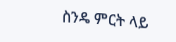ስንዴ ምርት ላይ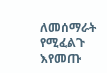ለመሰማራት የሚፈልጉ እየመጡ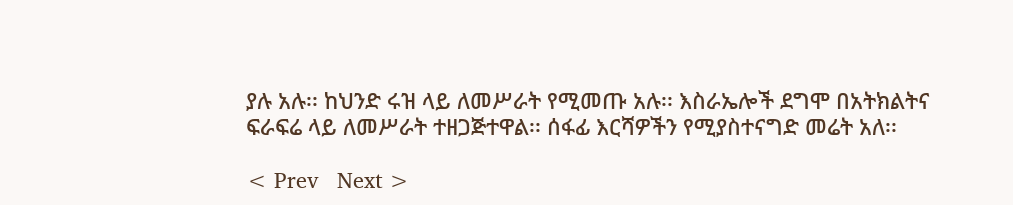ያሉ አሉ፡፡ ከህንድ ሩዝ ላይ ለመሥራት የሚመጡ አሉ፡፡ እስራኤሎች ደግሞ በአትክልትና ፍራፍሬ ላይ ለመሥራት ተዘጋጅተዋል፡፡ ሰፋፊ እርሻዎችን የሚያስተናግድ መሬት አለ፡፡

< Prev   Next >